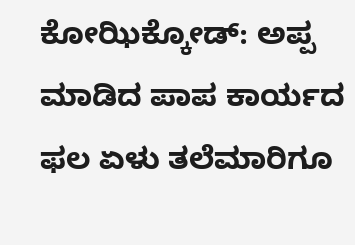ಕೋಝಿಕ್ಕೋಡ್: ಅಪ್ಪ ಮಾಡಿದ ಪಾಪ ಕಾರ್ಯದ ಫಲ ಏಳು ತಲೆಮಾರಿಗೂ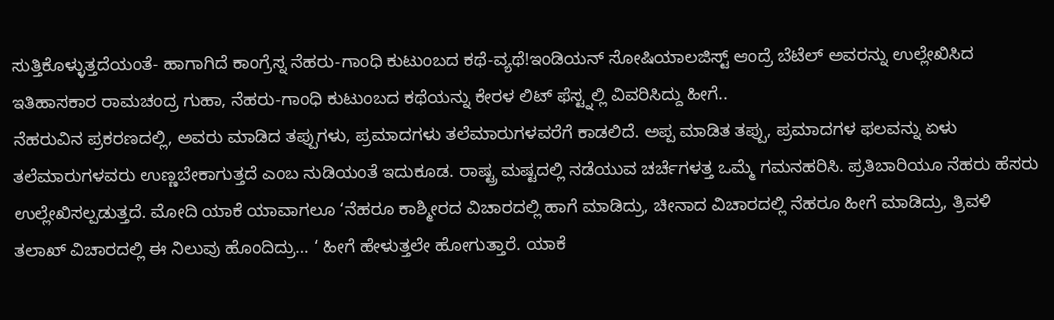ಸುತ್ತಿಕೊಳ್ಳುತ್ತದೆಯಂತೆ- ಹಾಗಾಗಿದೆ ಕಾಂಗ್ರೆಸ್ನ ನೆಹರು-ಗಾಂಧಿ ಕುಟುಂಬದ ಕಥೆ-ವ್ಯಥೆ!ಇಂಡಿಯನ್ ಸೋಷಿಯಾಲಜಿಸ್ಟ್ ಆಂದ್ರೆ ಬೆಟೆಲ್ ಅವರನ್ನು ಉಲ್ಲೇಖಿಸಿದ ಇತಿಹಾಸಕಾರ ರಾಮಚಂದ್ರ ಗುಹಾ, ನೆಹರು-ಗಾಂಧಿ ಕುಟುಂಬದ ಕಥೆಯನ್ನು ಕೇರಳ ಲಿಟ್ ಫೆಸ್ಟ್ನಲ್ಲಿ ವಿವರಿಸಿದ್ದು ಹೀಗೆ..
ನೆಹರುವಿನ ಪ್ರಕರಣದಲ್ಲಿ, ಅವರು ಮಾಡಿದ ತಪ್ಪುಗಳು, ಪ್ರಮಾದಗಳು ತಲೆಮಾರುಗಳವರೆಗೆ ಕಾಡಲಿದೆ. ಅಪ್ಪ ಮಾಡಿತ ತಪ್ಪು, ಪ್ರಮಾದಗಳ ಫಲವನ್ನು ಏಳು ತಲೆಮಾರುಗಳವರು ಉಣ್ಣಬೇಕಾಗುತ್ತದೆ ಎಂಬ ನುಡಿಯಂತೆ ಇದುಕೂಡ. ರಾಷ್ಟ್ರ ಮಷ್ಟದಲ್ಲಿ ನಡೆಯುವ ಚರ್ಚೆಗಳತ್ತ ಒಮ್ಮೆ ಗಮನಹರಿಸಿ. ಪ್ರತಿಬಾರಿಯೂ ನೆಹರು ಹೆಸರು ಉಲ್ಲೇಖಿಸಲ್ಪಡುತ್ತದೆ. ಮೋದಿ ಯಾಕೆ ಯಾವಾಗಲೂ ‘ನೆಹರೂ ಕಾಶ್ಮೀರದ ವಿಚಾರದಲ್ಲಿ ಹಾಗೆ ಮಾಡಿದ್ರು, ಚೀನಾದ ವಿಚಾರದಲ್ಲಿ ನೆಹರೂ ಹೀಗೆ ಮಾಡಿದ್ರು, ತ್ರಿವಳಿ ತಲಾಖ್ ವಿಚಾರದಲ್ಲಿ ಈ ನಿಲುವು ಹೊಂದಿದ್ರು… ‘ ಹೀಗೆ ಹೇಳುತ್ತಲೇ ಹೋಗುತ್ತಾರೆ. ಯಾಕೆ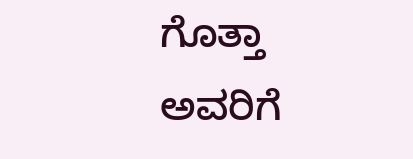ಗೊತ್ತಾ ಅವರಿಗೆ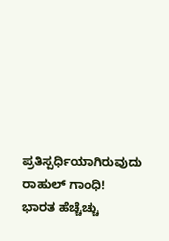ಪ್ರತಿಸ್ಪರ್ಧಿಯಾಗಿರುವುದು ರಾಹುಲ್ ಗಾಂಧಿ!
ಭಾರತ ಹೆಚ್ಚೆಚ್ಚು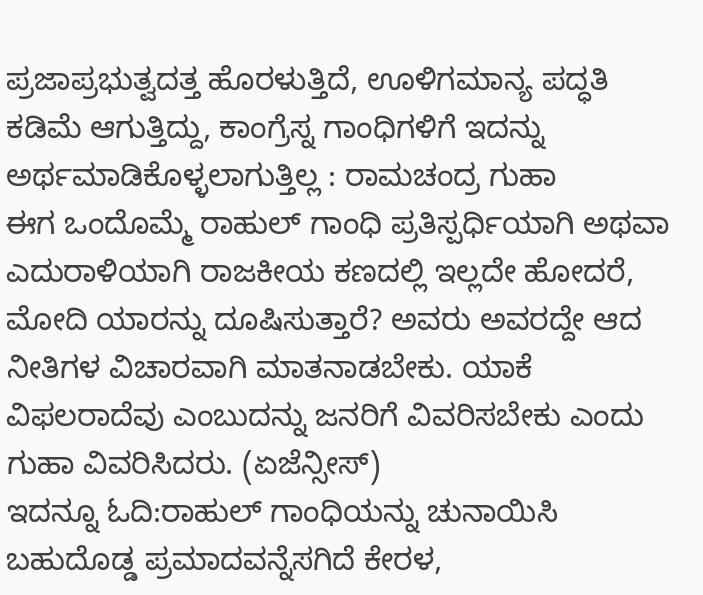ಪ್ರಜಾಪ್ರಭುತ್ವದತ್ತ ಹೊರಳುತ್ತಿದೆ, ಊಳಿಗಮಾನ್ಯ ಪದ್ಧತಿ ಕಡಿಮೆ ಆಗುತ್ತಿದ್ದು, ಕಾಂಗ್ರೆಸ್ನ ಗಾಂಧಿಗಳಿಗೆ ಇದನ್ನು ಅರ್ಥಮಾಡಿಕೊಳ್ಳಲಾಗುತ್ತಿಲ್ಲ : ರಾಮಚಂದ್ರ ಗುಹಾ
ಈಗ ಒಂದೊಮ್ಮೆ ರಾಹುಲ್ ಗಾಂಧಿ ಪ್ರತಿಸ್ಪರ್ಧಿಯಾಗಿ ಅಥವಾ ಎದುರಾಳಿಯಾಗಿ ರಾಜಕೀಯ ಕಣದಲ್ಲಿ ಇಲ್ಲದೇ ಹೋದರೆ, ಮೋದಿ ಯಾರನ್ನು ದೂಷಿಸುತ್ತಾರೆ? ಅವರು ಅವರದ್ದೇ ಆದ ನೀತಿಗಳ ವಿಚಾರವಾಗಿ ಮಾತನಾಡಬೇಕು. ಯಾಕೆ ವಿಫಲರಾದೆವು ಎಂಬುದನ್ನು ಜನರಿಗೆ ವಿವರಿಸಬೇಕು ಎಂದು ಗುಹಾ ವಿವರಿಸಿದರು. (ಏಜೆನ್ಸೀಸ್)
ಇದನ್ನೂ ಓದಿ:ರಾಹುಲ್ ಗಾಂಧಿಯನ್ನು ಚುನಾಯಿಸಿ ಬಹುದೊಡ್ಡ ಪ್ರಮಾದವನ್ನೆಸಗಿದೆ ಕೇರಳ,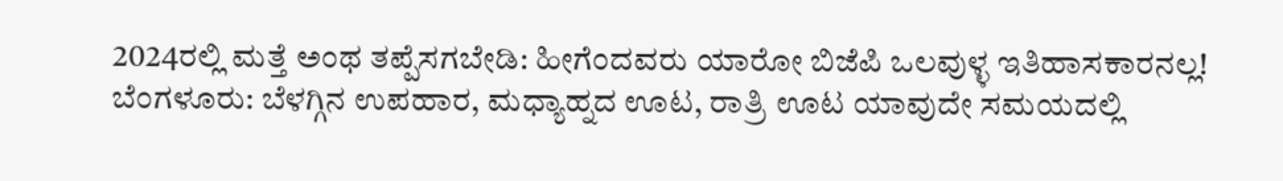2024ರಲ್ಲಿ ಮತ್ತೆ ಅಂಥ ತಪ್ಪೆಸಗಬೇಡಿ: ಹೀಗೆಂದವರು ಯಾರೋ ಬಿಜೆಪಿ ಒಲವುಳ್ಳ ಇತಿಹಾಸಕಾರನಲ್ಲ!
ಬೆಂಗಳೂರು: ಬೆಳಗ್ಗಿನ ಉಪಹಾರ, ಮಧ್ಯಾಹ್ನದ ಊಟ, ರಾತ್ರಿ ಊಟ ಯಾವುದೇ ಸಮಯದಲ್ಲಿ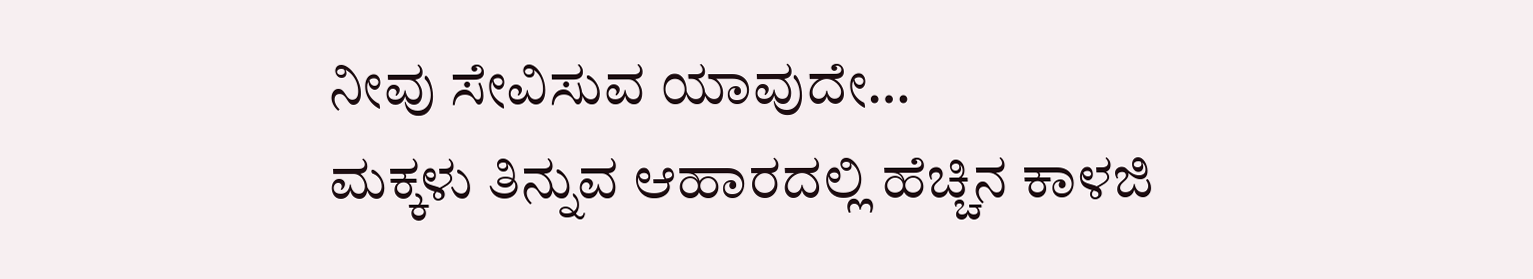ನೀವು ಸೇವಿಸುವ ಯಾವುದೇ…
ಮಕ್ಕಳು ತಿನ್ನುವ ಆಹಾರದಲ್ಲಿ ಹೆಚ್ಚಿನ ಕಾಳಜಿ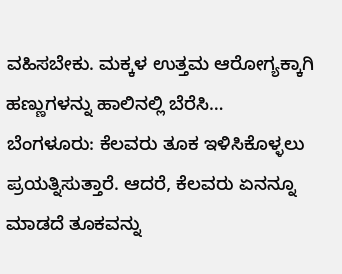ವಹಿಸಬೇಕು. ಮಕ್ಕಳ ಉತ್ತಮ ಆರೋಗ್ಯಕ್ಕಾಗಿ ಹಣ್ಣುಗಳನ್ನು ಹಾಲಿನಲ್ಲಿ ಬೆರೆಸಿ…
ಬೆಂಗಳೂರು: ಕೆಲವರು ತೂಕ ಇಳಿಸಿಕೊಳ್ಳಲು ಪ್ರಯತ್ನಿಸುತ್ತಾರೆ. ಆದರೆ, ಕೆಲವರು ಏನನ್ನೂ ಮಾಡದೆ ತೂಕವನ್ನು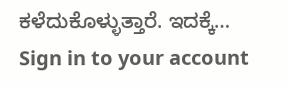ಕಳೆದುಕೊಳ್ಳುತ್ತಾರೆ. ಇದಕ್ಕೆ…
Sign in to your account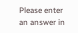Please enter an answer in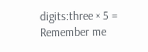digits:three × 5 =
Remember me